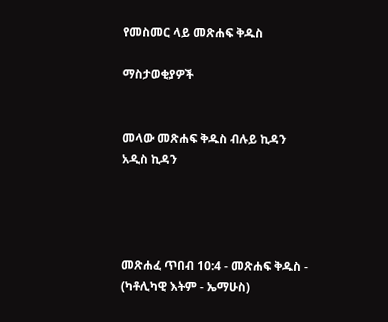የመስመር ላይ መጽሐፍ ቅዱስ

ማስታወቂያዎች


መላው መጽሐፍ ቅዱስ ብሉይ ኪዳን አዲስ ኪዳን




መጽሐፈ ጥበብ 10:4 - መጽሐፍ ቅዱስ - (ካቶሊካዊ እትም - ኤማሁስ)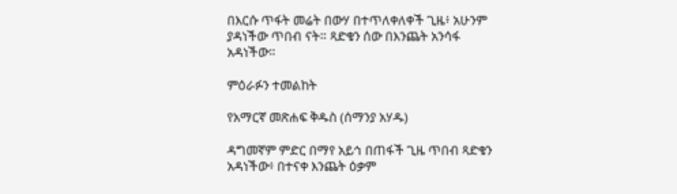በእርሱ ጥፋት መሬት በውሃ በተጥለቀለቀች ጊዜ፥ አሁንም ያዳነችው ጥበብ ናት። ጻድቁን ሰው በእንጨት አንሳፋ አዳነችው።

ምዕራፉን ተመልከት

የአማርኛ መጽሐፍ ቅዱስ (ሰማንያ አሃዱ)

ዳግመኛም ምድር በማየ አይኅ በጠፋች ጊዜ ጥበብ ጻድቁን አዳነችው፥ በተናቀ እንጨት ዕቃም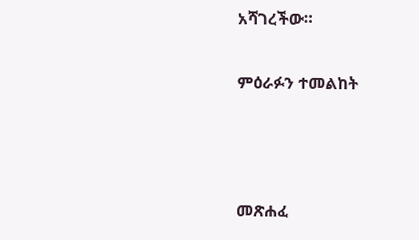አሻገረችው።

ምዕራፉን ተመልከት



መጽሐፈ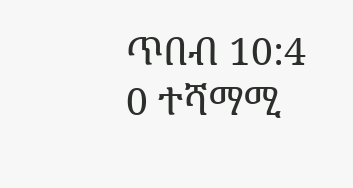ጥበብ 10:4
0 ተሻማሚ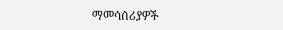ማመሳሰሪያዎች